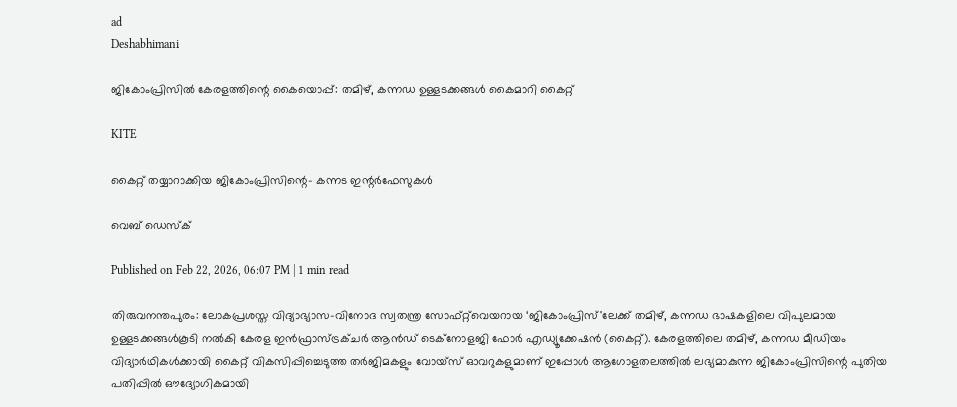ad
Deshabhimani

ജികോംപ്രിസിൽ കേരളത്തിന്റെ കൈയൊപ്പ്: തമിഴ്, കന്നഡ ഉള്ളടക്കങ്ങൾ കൈമാറി കൈറ്റ്

KITE

കൈറ്റ് തയ്യാറാക്കിയ ജികോംപ്രിസിന്റെ- കന്നട ഇന്റർഫേസുകൾ

വെബ് ഡെസ്ക്

Published on Feb 22, 2026, 06:07 PM | 1 min read

തിരുവനന്തപുരം: ലോകപ്രശസ്ത വിദ്യാഭ്യാസ-വിനോദ സ്വതന്ത്ര സോഫ്റ്റ്‌വെയറായ ‘ജികോംപ്രിസ്'ലേക്ക് തമിഴ്, കന്നഡ ഭാഷകളിലെ വിപുലമായ ഉള്ളടക്കങ്ങൾകൂടി നൽകി കേരള ഇൻഫ്രാസ്ട്രക്ചർ ആൻഡ് ടെക്നോളജി ഫോർ എഡ്യൂക്കേഷൻ (കൈറ്റ്). കേരളത്തിലെ തമിഴ്, കന്നഡ മീഡിയം വിദ്യാർഥികൾക്കായി കൈറ്റ് വികസിപ്പിച്ചെടുത്ത തർജിമകളും വോയ്‌സ് ഓവറുകളുമാണ് ഇപ്പോൾ ആഗോളതലത്തിൽ ലഭ്യമാകുന്ന ജികോംപ്രിസിന്റെ പുതിയ പതിപ്പിൽ ഔദ്യോഗികമായി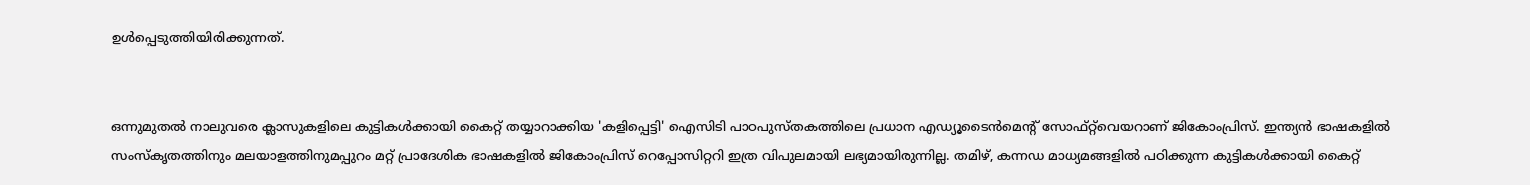ഉൾപ്പെടുത്തിയിരിക്കുന്നത്.


ഒന്നുമുതൽ നാലുവരെ ക്ലാസുകളിലെ കുട്ടികൾക്കായി കൈറ്റ് തയ്യാറാക്കിയ 'കളിപ്പെട്ടി' ഐസിടി പാഠപുസ്തകത്തിലെ പ്രധാന എഡ്യൂടൈൻമെന്റ് സോഫ്റ്റ്‌വെയറാണ് ജികോംപ്രിസ്. ഇന്ത്യൻ ഭാഷകളിൽ സംസ്കൃതത്തിനും മലയാളത്തിനുമപ്പുറം മറ്റ് പ്രാദേശിക ഭാഷകളിൽ ജികോംപ്രിസ് റെപ്പോസിറ്ററി ഇത്ര വിപുലമായി ലഭ്യമായിരുന്നില്ല. തമിഴ്, കന്നഡ മാധ്യമങ്ങളിൽ പഠിക്കുന്ന കുട്ടികൾക്കായി കൈറ്റ്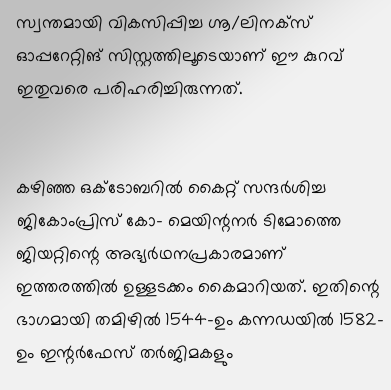സ്വന്തമായി വികസിപ്പിച്ച ഗ്നൂ/ലിനക്സ് ഓപ്പറേറ്റിങ് സിസ്റ്റത്തിലൂടെയാണ് ഈ കുറവ് ഇതുവരെ പരിഹരിച്ചിരുന്നത്.


കഴിഞ്ഞ ഒക്ടോബറിൽ കൈറ്റ് സന്ദർശിച്ച ജികോംപ്രിസ് കോ- മെയിന്റനർ ടിമോത്തെ ജിയറ്റിന്റെ അഭ്യർഥനപ്രകാരമാണ് ഇത്തരത്തിൽ ഉള്ളടക്കം കൈമാറിയത്‌. ഇതിന്റെ ഭാഗമായി തമിഴിൽ 1544-ഉം കന്നഡയിൽ 1582-ഉം ഇന്റർഫേസ് തർജിമകളും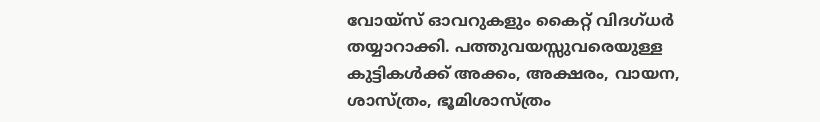വോയ്‌സ് ഓവറുകളും കൈറ്റ് വിദഗ്ധർ തയ്യാറാക്കി. പത്തുവയസ്സുവരെയുള്ള കുട്ടികൾക്ക് അക്കം, അക്ഷരം, വായന, ശാസ്ത്രം, ഭൂമിശാസ്ത്രം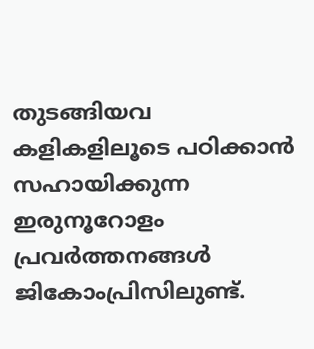തുടങ്ങിയവ കളികളിലൂടെ പഠിക്കാൻ സഹായിക്കുന്ന ഇരുനൂറോളം പ്രവർത്തനങ്ങൾ ജികോംപ്രിസിലുണ്ട്.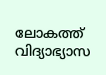ലോകത്ത് വിദ്യാഭ്യാസ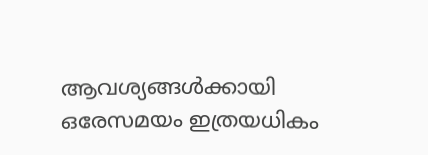ആവശ്യങ്ങൾക്കായി ഒരേസമയം ഇത്രയധികം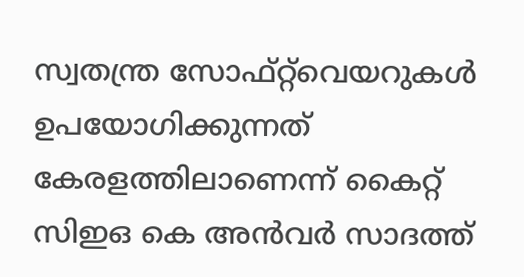സ്വതന്ത്ര സോഫ്റ്റ്‌വെയറുകൾ ഉപയോഗിക്കുന്നത് കേരളത്തിലാണെന്ന്‌ കൈറ്റ് സിഇഒ കെ അൻവർ സാദത്ത്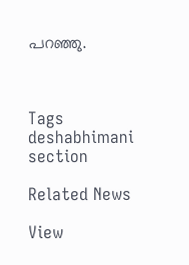പറഞ്ഞു.



Tags
deshabhimani section

Related News

View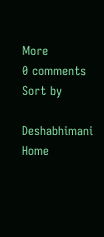More
0 comments
Sort by

Deshabhimani
Home